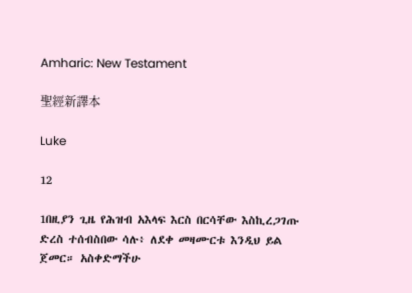Amharic: New Testament

聖經新譯本

Luke

12

1በዚያን ጊዜ የሕዝብ አእላፍ እርስ በርሳቸው እስኪረጋገጡ ድረስ ተሰብስበው ሳሉ፥ ለደቀ መዛሙርቱ እንዲህ ይል ጀመር። አስቀድማችሁ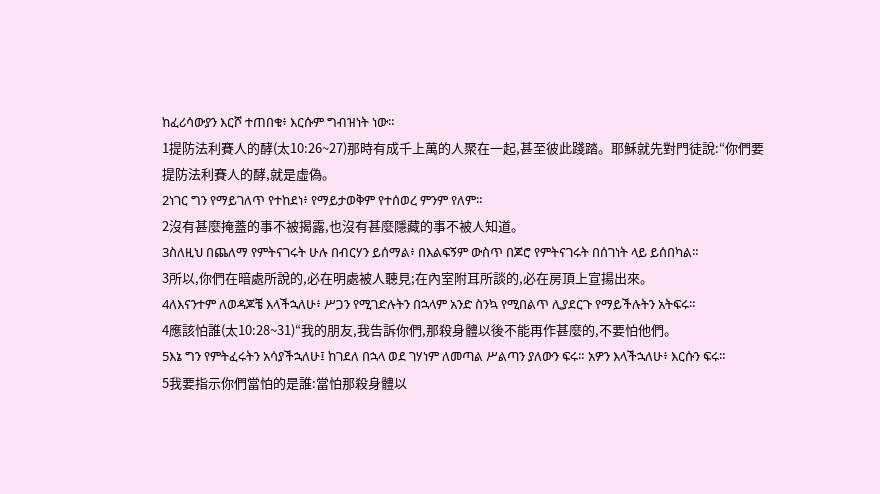ከፈሪሳውያን እርሾ ተጠበቁ፥ እርሱም ግብዝነት ነው።
1提防法利賽人的酵(太10:26~27)那時有成千上萬的人聚在一起,甚至彼此踐踏。耶穌就先對門徒說:“你們要提防法利賽人的酵,就是虛偽。
2ነገር ግን የማይገለጥ የተከደነ፥ የማይታወቅም የተሰወረ ምንም የለም።
2沒有甚麼掩蓋的事不被揭露,也沒有甚麼隱藏的事不被人知道。
3ስለዚህ በጨለማ የምትናገሩት ሁሉ በብርሃን ይሰማል፥ በእልፍኝም ውስጥ በጆሮ የምትናገሩት በሰገነት ላይ ይሰበካል።
3所以,你們在暗處所說的,必在明處被人聽見;在內室附耳所談的,必在房頂上宣揚出來。
4ለእናንተም ለወዳጆቼ እላችኋለሁ፥ ሥጋን የሚገድሉትን በኋላም አንድ ስንኳ የሚበልጥ ሊያደርጉ የማይችሉትን አትፍሩ።
4應該怕誰(太10:28~31)“我的朋友,我告訴你們,那殺身體以後不能再作甚麼的,不要怕他們。
5እኔ ግን የምትፈሩትን አሳያችኋለሁ፤ ከገደለ በኋላ ወደ ገሃነም ለመጣል ሥልጣን ያለውን ፍሩ። አዎን እላችኋለሁ፥ እርሱን ፍሩ።
5我要指示你們當怕的是誰:當怕那殺身體以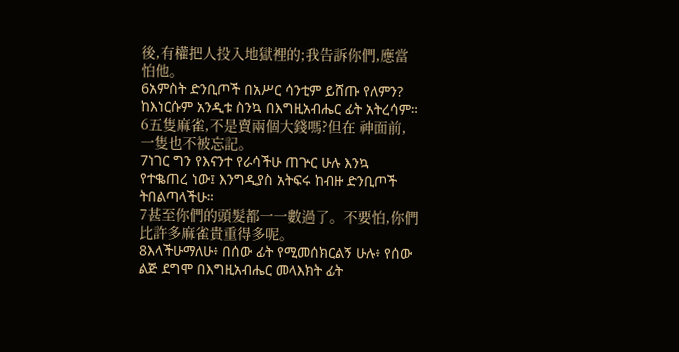後,有權把人投入地獄裡的;我告訴你們,應當怕他。
6አምስት ድንቢጦች በአሥር ሳንቲም ይሸጡ የለምን? ከእነርሱም አንዲቱ ስንኳ በእግዚአብሔር ፊት አትረሳም።
6五隻麻雀,不是賣兩個大錢嗎?但在 神面前,一隻也不被忘記。
7ነገር ግን የእናንተ የራሳችሁ ጠጕር ሁሉ እንኳ የተቈጠረ ነው፤ እንግዲያስ አትፍሩ ከብዙ ድንቢጦች ትበልጣላችሁ።
7甚至你們的頭髮都一一數過了。不要怕,你們比許多麻雀貴重得多呢。
8እላችሁማለሁ፥ በሰው ፊት የሚመሰክርልኝ ሁሉ፥ የሰው ልጅ ደግሞ በእግዚአብሔር መላእክት ፊት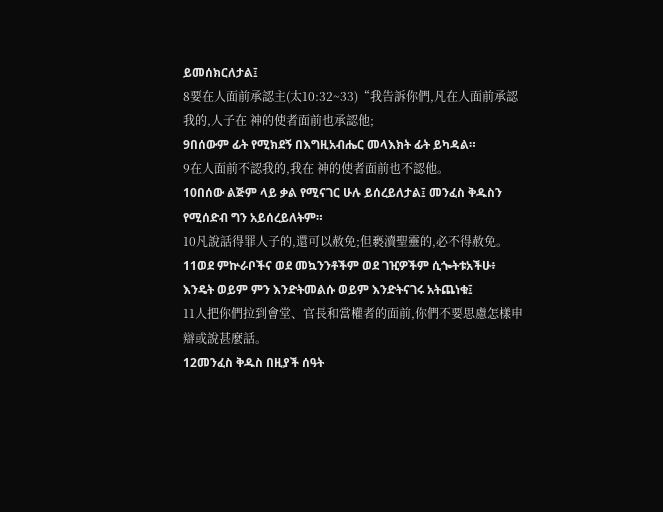ይመሰክርለታል፤
8要在人面前承認主(太10:32~33)“我告訴你們,凡在人面前承認我的,人子在 神的使者面前也承認他;
9በሰውም ፊት የሚክደኝ በእግዚአብሔር መላእክት ፊት ይካዳል።
9在人面前不認我的,我在 神的使者面前也不認他。
10በሰው ልጅም ላይ ቃል የሚናገር ሁሉ ይሰረይለታል፤ መንፈስ ቅዱስን የሚሰድብ ግን አይሰረይለትም።
10凡說話得罪人子的,還可以赦免;但褻瀆聖靈的,必不得赦免。
11ወደ ምኵራቦችና ወደ መኳንንቶችም ወደ ገዢዎችም ሲጐትቱአችሁ፥ እንዴት ወይም ምን እንድትመልሱ ወይም እንድትናገሩ አትጨነቁ፤
11人把你們拉到會堂、官長和當權者的面前,你們不要思慮怎樣申辯或說甚麼話。
12መንፈስ ቅዱስ በዚያች ሰዓት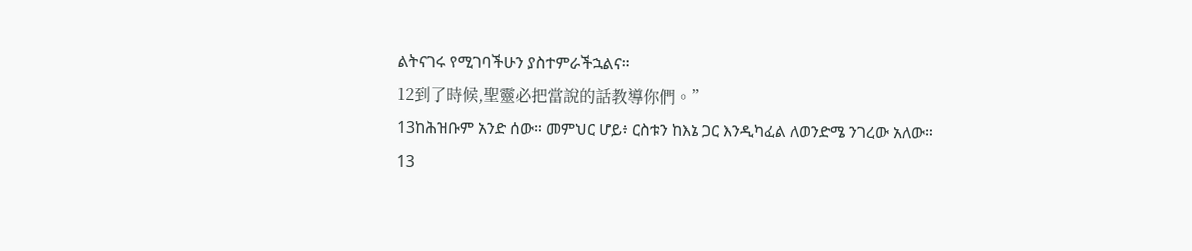ልትናገሩ የሚገባችሁን ያስተምራችኋልና።
12到了時候,聖靈必把當說的話教導你們。”
13ከሕዝቡም አንድ ሰው። መምህር ሆይ፥ ርስቱን ከእኔ ጋር እንዲካፈል ለወንድሜ ንገረው አለው።
13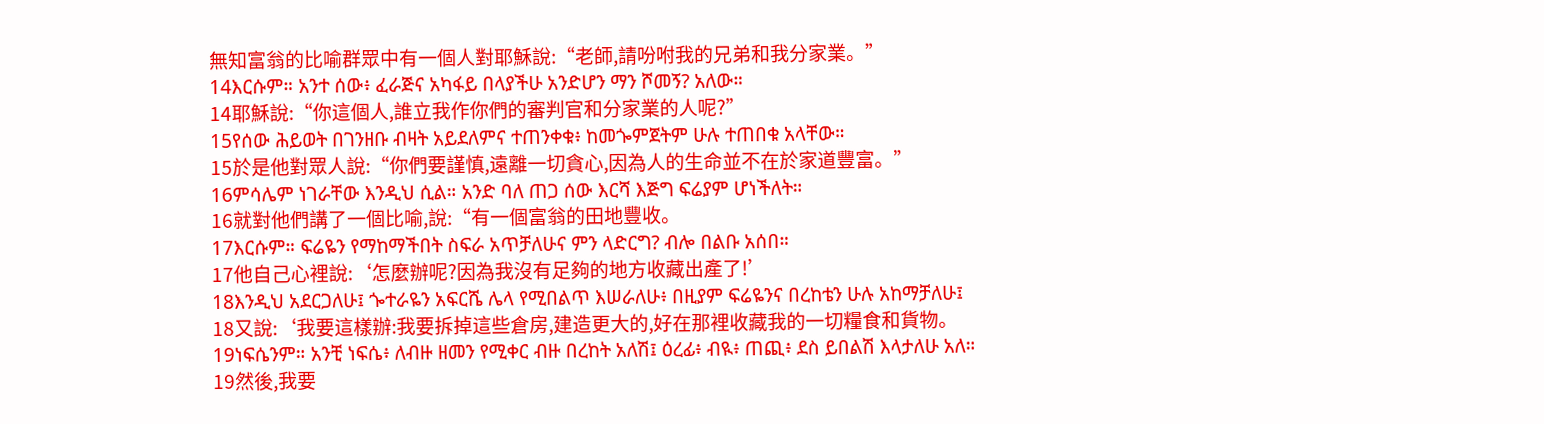無知富翁的比喻群眾中有一個人對耶穌說:“老師,請吩咐我的兄弟和我分家業。”
14እርሱም። አንተ ሰው፥ ፈራጅና አካፋይ በላያችሁ አንድሆን ማን ሾመኝ? አለው።
14耶穌說:“你這個人,誰立我作你們的審判官和分家業的人呢?”
15የሰው ሕይወት በገንዘቡ ብዛት አይደለምና ተጠንቀቁ፥ ከመጐምጀትም ሁሉ ተጠበቁ አላቸው።
15於是他對眾人說:“你們要謹慎,遠離一切貪心,因為人的生命並不在於家道豐富。”
16ምሳሌም ነገራቸው እንዲህ ሲል። አንድ ባለ ጠጋ ሰው እርሻ እጅግ ፍሬያም ሆነችለት።
16就對他們講了一個比喻,說:“有一個富翁的田地豐收。
17እርሱም። ፍሬዬን የማከማችበት ስፍራ አጥቻለሁና ምን ላድርግ? ብሎ በልቡ አሰበ።
17他自己心裡說:‘怎麼辦呢?因為我沒有足夠的地方收藏出產了!’
18እንዲህ አደርጋለሁ፤ ጐተራዬን አፍርሼ ሌላ የሚበልጥ እሠራለሁ፥ በዚያም ፍሬዬንና በረከቴን ሁሉ አከማቻለሁ፤
18又說:‘我要這樣辦:我要拆掉這些倉房,建造更大的,好在那裡收藏我的一切糧食和貨物。
19ነፍሴንም። አንቺ ነፍሴ፥ ለብዙ ዘመን የሚቀር ብዙ በረከት አለሽ፤ ዕረፊ፥ ብዪ፥ ጠጪ፥ ደስ ይበልሽ እላታለሁ አለ።
19然後,我要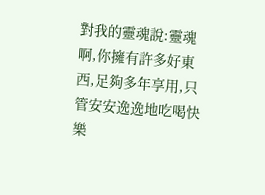對我的靈魂說:靈魂啊,你擁有許多好東西,足夠多年享用,只管安安逸逸地吃喝快樂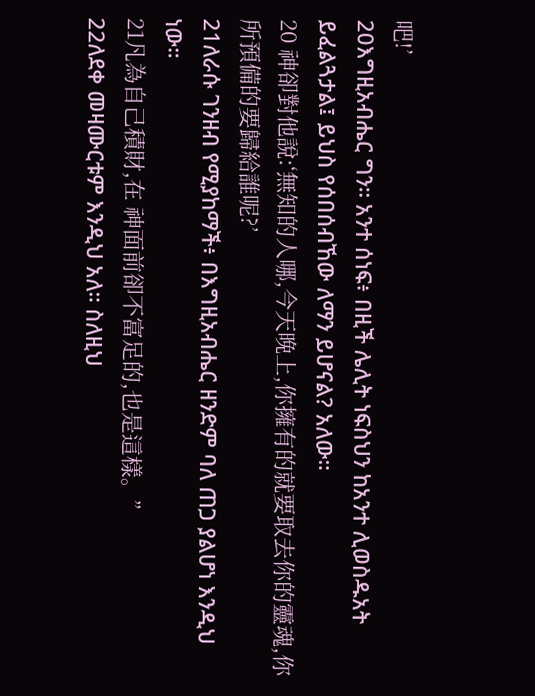吧!’
20እግዚአብሔር ግን። አንተ ሰነፍ፥ በዚች ሌሊት ነፍስህን ከአንተ ሊወስዱአት ይፈልጓታል፤ ይህስ የሰበሰብኸው ለማን ይሆናል? አለው።
20 神卻對他說:‘無知的人哪,今天晚上,你擁有的就要取去你的靈魂,你所預備的要歸給誰呢?’
21ለራሱ ገንዘብ የሚያከማች፥ በእግዚአብሔር ዘንድም ባለ ጠጋ ያልሆነ እንዲህ ነው።
21凡為自己積財,在 神面前卻不富足的,也是這樣。”
22ለደቀ መዛሙርቱም እንዲህ አለ። ስለዚህ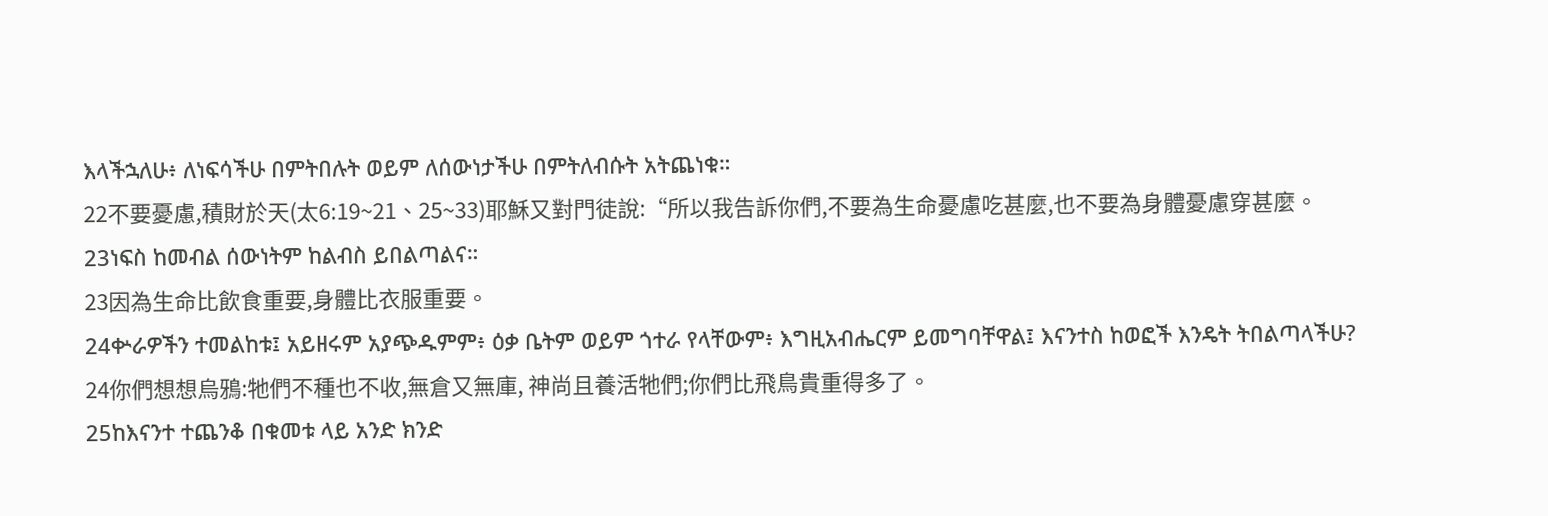እላችኋለሁ፥ ለነፍሳችሁ በምትበሉት ወይም ለሰውነታችሁ በምትለብሱት አትጨነቁ።
22不要憂慮,積財於天(太6:19~21、25~33)耶穌又對門徒說:“所以我告訴你們,不要為生命憂慮吃甚麼,也不要為身體憂慮穿甚麼。
23ነፍስ ከመብል ሰውነትም ከልብስ ይበልጣልና።
23因為生命比飲食重要,身體比衣服重要。
24ቍራዎችን ተመልከቱ፤ አይዘሩም አያጭዱምም፥ ዕቃ ቤትም ወይም ጎተራ የላቸውም፥ እግዚአብሔርም ይመግባቸዋል፤ እናንተስ ከወፎች እንዴት ትበልጣላችሁ?
24你們想想烏鴉:牠們不種也不收,無倉又無庫, 神尚且養活牠們;你們比飛鳥貴重得多了。
25ከእናንተ ተጨንቆ በቁመቱ ላይ አንድ ክንድ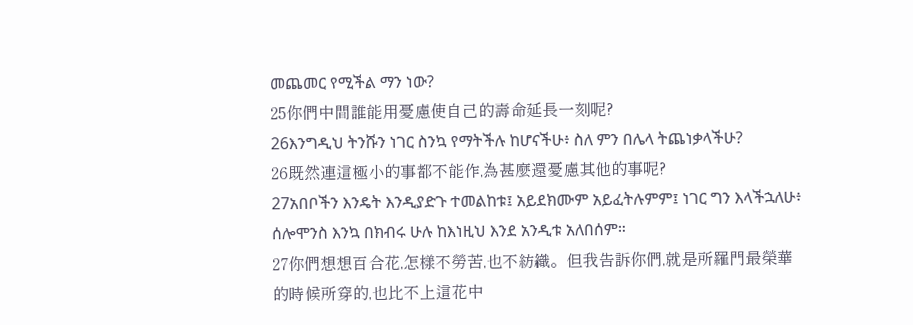መጨመር የሚችል ማን ነው?
25你們中間誰能用憂慮使自己的壽命延長一刻呢?
26እንግዲህ ትንሹን ነገር ስንኳ የማትችሉ ከሆናችሁ፥ ስለ ምን በሌላ ትጨነቃላችሁ?
26既然連這極小的事都不能作,為甚麼還憂慮其他的事呢?
27አበቦችን እንዴት እንዲያድጉ ተመልከቱ፤ አይደክሙም አይፈትሉምም፤ ነገር ግን እላችኋለሁ፥ ሰሎሞንስ እንኳ በክብሩ ሁሉ ከእነዚህ እንደ አንዲቱ አለበሰም።
27你們想想百合花,怎樣不勞苦,也不紡織。但我告訴你們,就是所羅門最榮華的時候所穿的,也比不上這花中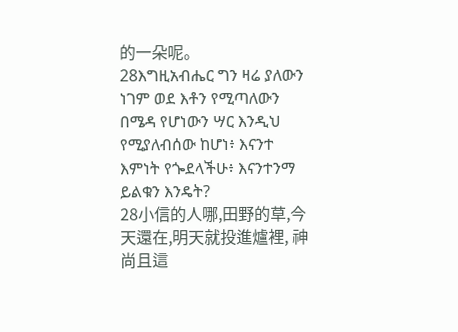的一朵呢。
28እግዚአብሔር ግን ዛሬ ያለውን ነገም ወደ እቶን የሚጣለውን በሜዳ የሆነውን ሣር እንዲህ የሚያለብሰው ከሆነ፥ እናንተ እምነት የጐደላችሁ፥ እናንተንማ ይልቁን እንዴት?
28小信的人哪,田野的草,今天還在,明天就投進爐裡, 神尚且這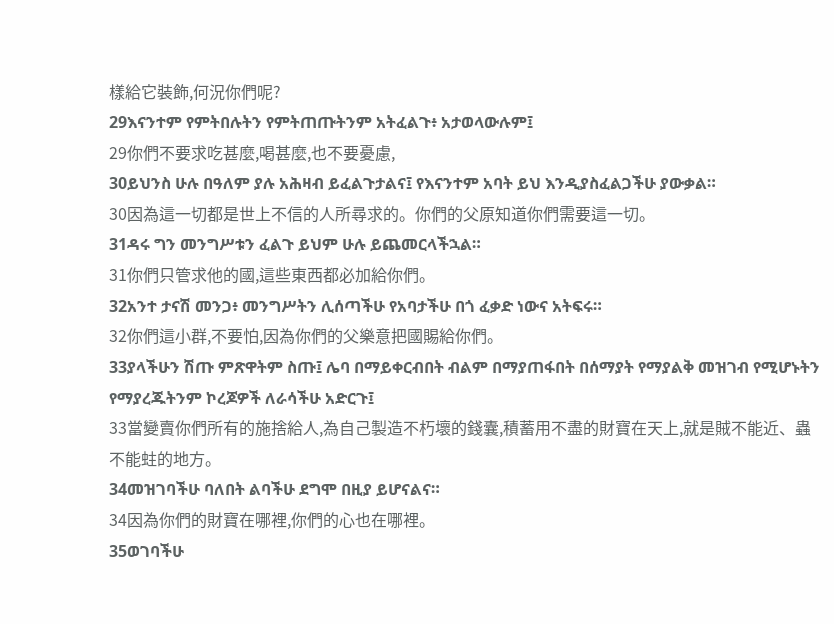樣給它裝飾,何況你們呢?
29እናንተም የምትበሉትን የምትጠጡትንም አትፈልጉ፥ አታወላውሉም፤
29你們不要求吃甚麼,喝甚麼,也不要憂慮,
30ይህንስ ሁሉ በዓለም ያሉ አሕዛብ ይፈልጉታልና፤ የእናንተም አባት ይህ እንዲያስፈልጋችሁ ያውቃል።
30因為這一切都是世上不信的人所尋求的。你們的父原知道你們需要這一切。
31ዳሩ ግን መንግሥቱን ፈልጉ ይህም ሁሉ ይጨመርላችኋል።
31你們只管求他的國,這些東西都必加給你們。
32አንተ ታናሽ መንጋ፥ መንግሥትን ሊሰጣችሁ የአባታችሁ በጎ ፈቃድ ነውና አትፍሩ።
32你們這小群,不要怕,因為你們的父樂意把國賜給你們。
33ያላችሁን ሽጡ ምጽዋትም ስጡ፤ ሌባ በማይቀርብበት ብልም በማያጠፋበት በሰማያት የማያልቅ መዝገብ የሚሆኑትን የማያረጁትንም ኮረጆዎች ለራሳችሁ አድርጉ፤
33當變賣你們所有的施捨給人,為自己製造不朽壞的錢囊,積蓄用不盡的財寶在天上,就是賊不能近、蟲不能蛀的地方。
34መዝገባችሁ ባለበት ልባችሁ ደግሞ በዚያ ይሆናልና።
34因為你們的財寶在哪裡,你們的心也在哪裡。
35ወገባችሁ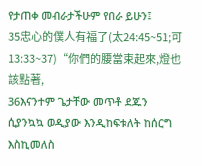የታጠቀ መብራታችሁም የበራ ይሁን፤
35忠心的僕人有福了(太24:45~51;可13:33~37)“你們的腰當束起來,燈也該點著,
36እናንተም ጌታቸው መጥቶ ደጁን ሲያንኳኳ ወዲያው እንዲከፍቱለት ከሰርግ እስኪመለስ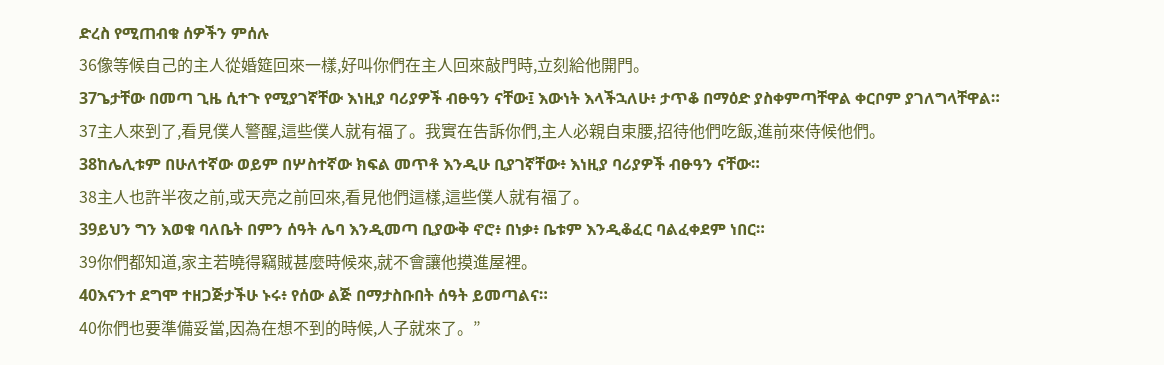ድረስ የሚጠብቁ ሰዎችን ምሰሉ
36像等候自己的主人從婚筵回來一樣,好叫你們在主人回來敲門時,立刻給他開門。
37ጌታቸው በመጣ ጊዜ ሲተጉ የሚያገኛቸው እነዚያ ባሪያዎች ብፁዓን ናቸው፤ እውነት እላችኋለሁ፥ ታጥቆ በማዕድ ያስቀምጣቸዋል ቀርቦም ያገለግላቸዋል።
37主人來到了,看見僕人警醒,這些僕人就有福了。我實在告訴你們,主人必親自束腰,招待他們吃飯,進前來侍候他們。
38ከሌሊቱም በሁለተኛው ወይም በሦስተኛው ክፍል መጥቶ እንዲሁ ቢያገኛቸው፥ እነዚያ ባሪያዎች ብፁዓን ናቸው።
38主人也許半夜之前,或天亮之前回來,看見他們這樣,這些僕人就有福了。
39ይህን ግን እወቁ ባለቤት በምን ሰዓት ሌባ እንዲመጣ ቢያውቅ ኖሮ፥ በነቃ፥ ቤቱም እንዲቆፈር ባልፈቀደም ነበር።
39你們都知道,家主若曉得竊賊甚麼時候來,就不會讓他摸進屋裡。
40እናንተ ደግሞ ተዘጋጅታችሁ ኑሩ፥ የሰው ልጅ በማታስቡበት ሰዓት ይመጣልና።
40你們也要準備妥當,因為在想不到的時候,人子就來了。”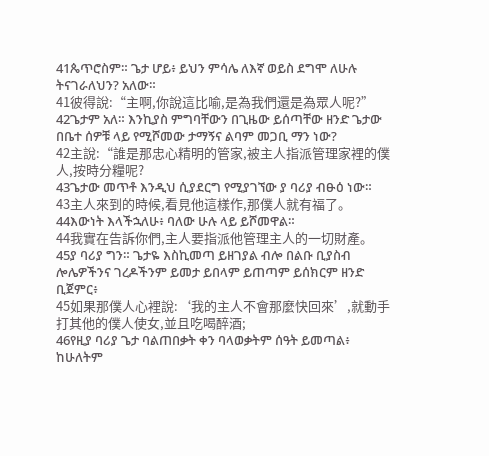41ጴጥሮስም። ጌታ ሆይ፥ ይህን ምሳሌ ለእኛ ወይስ ደግሞ ለሁሉ ትናገራለህን? አለው።
41彼得說:“主啊,你說這比喻,是為我們還是為眾人呢?”
42ጌታም አለ። እንኪያስ ምግባቸውን በጊዜው ይሰጣቸው ዘንድ ጌታው በቤተ ሰዎቹ ላይ የሚሾመው ታማኝና ልባም መጋቢ ማን ነው?
42主說:“誰是那忠心精明的管家,被主人指派管理家裡的僕人,按時分糧呢?
43ጌታው መጥቶ እንዲህ ሲያደርግ የሚያገኘው ያ ባሪያ ብፁዕ ነው።
43主人來到的時候,看見他這樣作,那僕人就有福了。
44እውነት እላችኋለሁ፥ ባለው ሁሉ ላይ ይሾመዋል።
44我實在告訴你們,主人要指派他管理主人的一切財產。
45ያ ባሪያ ግን። ጌታዬ እስኪመጣ ይዘገያል ብሎ በልቡ ቢያስብ ሎሌዎችንና ገረዶችንም ይመታ ይበላም ይጠጣም ይሰክርም ዘንድ ቢጀምር፥
45如果那僕人心裡說:‘我的主人不會那麼快回來’,就動手打其他的僕人使女,並且吃喝醉酒;
46የዚያ ባሪያ ጌታ ባልጠበቃት ቀን ባላወቃትም ሰዓት ይመጣል፥ ከሁለትም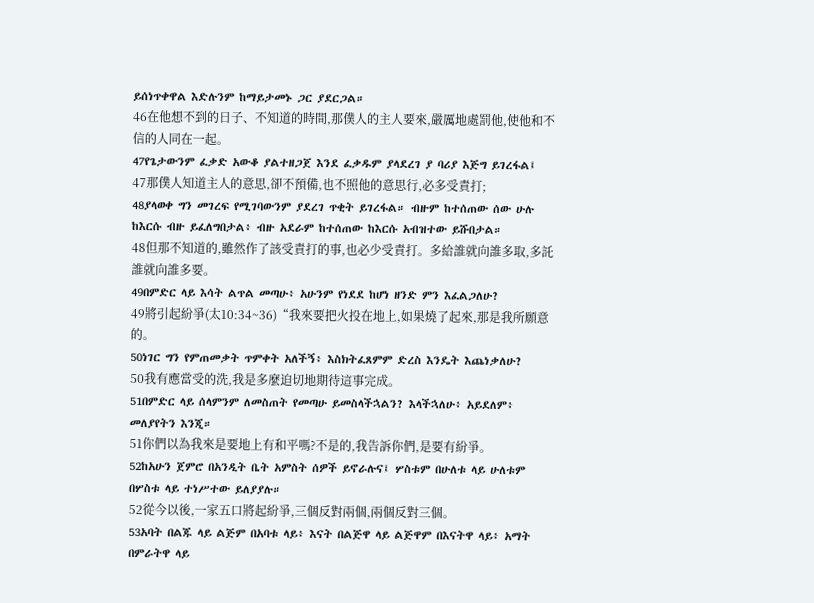ይሰነጥቀዋል እድሉንም ከማይታመኑ ጋር ያደርጋል።
46在他想不到的日子、不知道的時間,那僕人的主人要來,嚴厲地處罰他,使他和不信的人同在一起。
47የጌታውንም ፈቃድ አውቆ ያልተዘጋጀ እንደ ፈቃዱም ያላደረገ ያ ባሪያ እጅግ ይገረፋል፤
47那僕人知道主人的意思,卻不預備,也不照他的意思行,必多受責打;
48ያላወቀ ግን መገረፍ የሚገባውንም ያደረገ ጥቂት ይገረፋል። ብዙም ከተሰጠው ሰው ሁሉ ከእርሱ ብዙ ይፈለግበታል፥ ብዙ አደራም ከተሰጠው ከእርሱ አብዝተው ይሹበታል።
48但那不知道的,雖然作了該受責打的事,也必少受責打。多給誰就向誰多取,多託誰就向誰多要。
49በምድር ላይ እሳት ልጥል መጣሁ፥ አሁንም የነደደ ከሆነ ዘንድ ምን እፈልጋለሁ?
49將引起紛爭(太10:34~36)“我來要把火投在地上,如果燒了起來,那是我所願意的。
50ነገር ግን የምጠመቃት ጥምቀት አለችኝ፥ እስክትፈጸምም ድረስ እንዴት እጨነቃለሁ?
50我有應當受的洗,我是多麼迫切地期待這事完成。
51በምድር ላይ ሰላምንም ለመስጠት የመጣሁ ይመስላችኋልን? እላችኋለሁ፥ አይደለም፥ መለያየትን እንጂ።
51你們以為我來是要地上有和平嗎?不是的,我告訴你們,是要有紛爭。
52ከአሁን ጀምሮ በአንዲት ቤት አምስት ሰዎች ይኖራሉና፤ ሦስቱም በሁለቱ ላይ ሁለቱም በሦስቱ ላይ ተነሥተው ይለያያሉ።
52從今以後,一家五口將起紛爭,三個反對兩個,兩個反對三個。
53አባት በልጁ ላይ ልጅም በአባቱ ላይ፥ እናት በልጅዋ ላይ ልጅዋም በእናትዋ ላይ፥ አማት በምራትዋ ላይ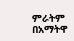ምራትም በአማትዋ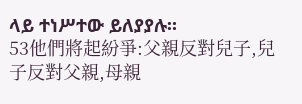ላይ ተነሥተው ይለያያሉ።
53他們將起紛爭:父親反對兒子,兒子反對父親,母親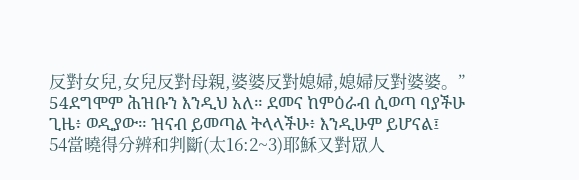反對女兒,女兒反對母親,婆婆反對媳婦,媳婦反對婆婆。”
54ደግሞም ሕዝቡን እንዲህ አለ። ደመና ከምዕራብ ሲወጣ ባያችሁ ጊዜ፥ ወዲያው። ዝናብ ይመጣል ትላላችሁ፥ እንዲሁም ይሆናል፤
54當曉得分辨和判斷(太16:2~3)耶穌又對眾人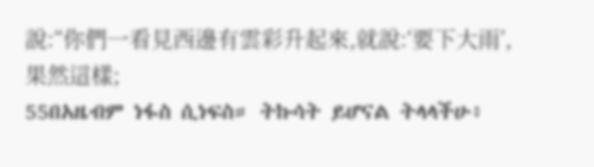說:“你們一看見西邊有雲彩升起來,就說:‘要下大雨’,果然這樣;
55በአዜብም ነፋስ ሲነፍስ። ትኩሳት ይሆናል ትላላችሁ፥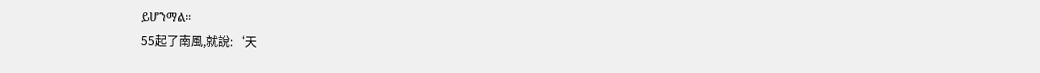ይሆንማል።
55起了南風,就說:‘天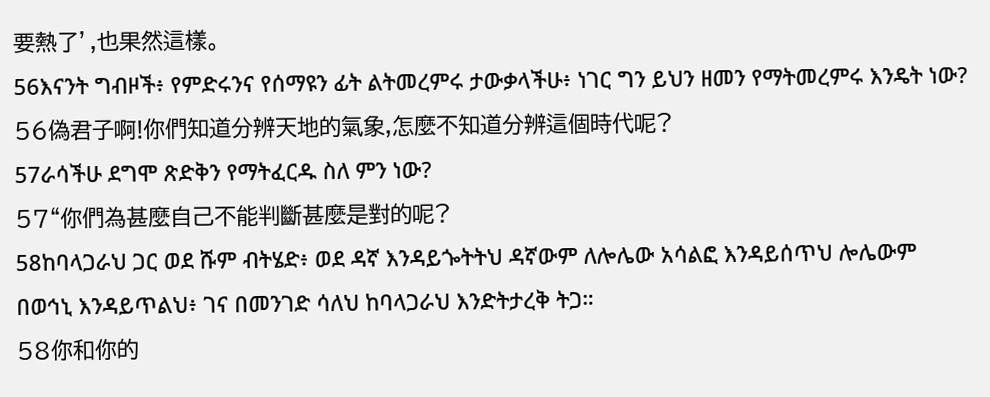要熱了’,也果然這樣。
56እናንት ግብዞች፥ የምድሩንና የሰማዩን ፊት ልትመረምሩ ታውቃላችሁ፥ ነገር ግን ይህን ዘመን የማትመረምሩ እንዴት ነው?
56偽君子啊!你們知道分辨天地的氣象,怎麼不知道分辨這個時代呢?
57ራሳችሁ ደግሞ ጽድቅን የማትፈርዱ ስለ ምን ነው?
57“你們為甚麼自己不能判斷甚麼是對的呢?
58ከባላጋራህ ጋር ወደ ሹም ብትሄድ፥ ወደ ዳኛ እንዳይጐትትህ ዳኛውም ለሎሌው አሳልፎ እንዳይሰጥህ ሎሌውም በወኅኒ እንዳይጥልህ፥ ገና በመንገድ ሳለህ ከባላጋራህ እንድትታረቅ ትጋ።
58你和你的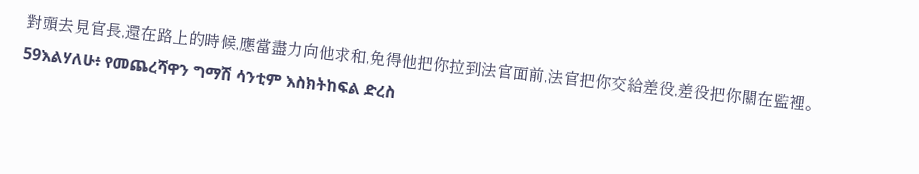對頭去見官長,還在路上的時候,應當盡力向他求和,免得他把你拉到法官面前,法官把你交給差役,差役把你關在監裡。
59እልሃለሁ፥ የመጨረሻዋን ግማሽ ሳንቲም እስክትከፍል ድረስ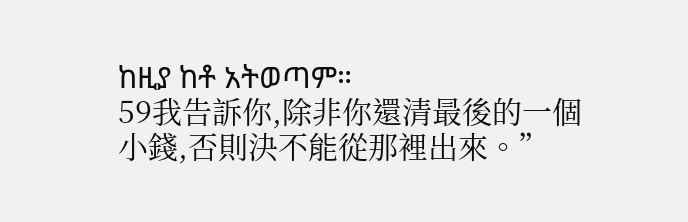ከዚያ ከቶ አትወጣም።
59我告訴你,除非你還清最後的一個小錢,否則決不能從那裡出來。”